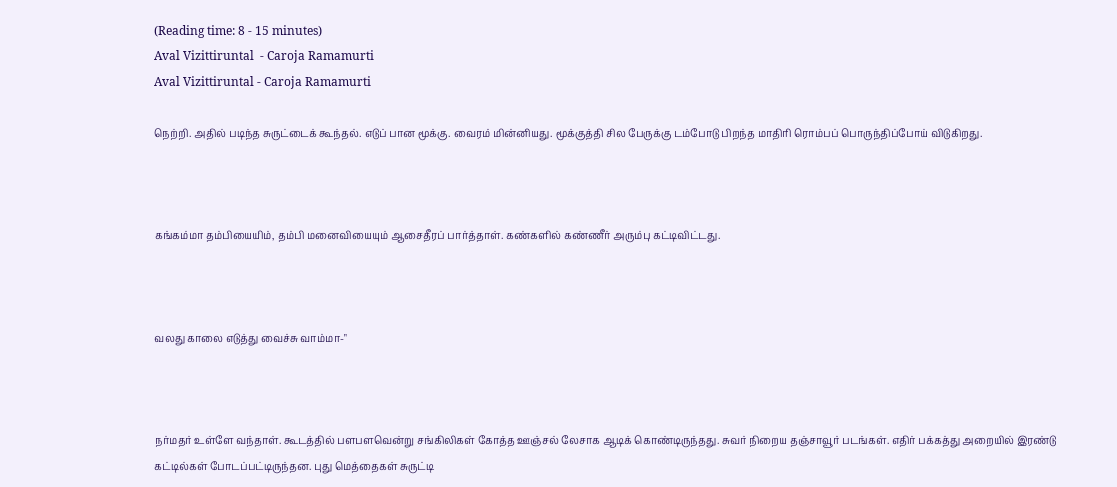(Reading time: 8 - 15 minutes)
Aval Vizittiruntal  - Caroja Ramamurti
Aval Vizittiruntal - Caroja Ramamurti

நெற்றி. அதில் படிந்த சுருட்டைக் கூந்தல். எடுப் பான மூக்கு. வைரம் மின்னியது. மூக்குத்தி சில பேருக்கு டம்போடு பிறந்த மாதிரி ரொம்பப் பொருந்திப்போய் விடுகிறது.



கங்கம்மா தம்பியையிம், தம்பி மனைவியையும் ஆசைதீரப் பார்த்தாள். கண்களில் கண்ணீர் அரும்பு கட்டிவிட்டது.



வலது காலை எடுத்து வைச்சு வாம்மா-"



நர்மதர் உள்ளே வந்தாள். கூடத்தில் பளபளவென்று சங்கிலிகள் கோத்த ஊஞ்சல் லேசாக ஆடிக் கொண்டிருந்தது. சுவர் நிறைய தஞ்சாவூர் படங்கள். எதிர் பக்கத்து அறையில் இரண்டு கட்டில்கள் போடப்பட்டிருந்தன. புது மெத்தைகள் சுருட்டி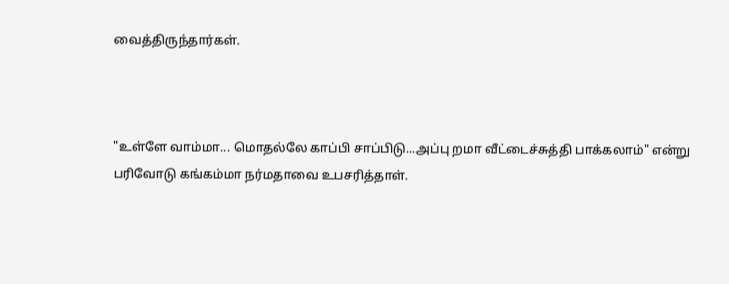வைத்திருந்தார்கள்.



"உள்ளே வாம்மா... மொதல்லே காப்பி சாப்பிடு...அப்பு றமா வீட்டைச்சுத்தி பாக்கலாம்" என்று பரிவோடு கங்கம்மா நர்மதாவை உபசரித்தாள்.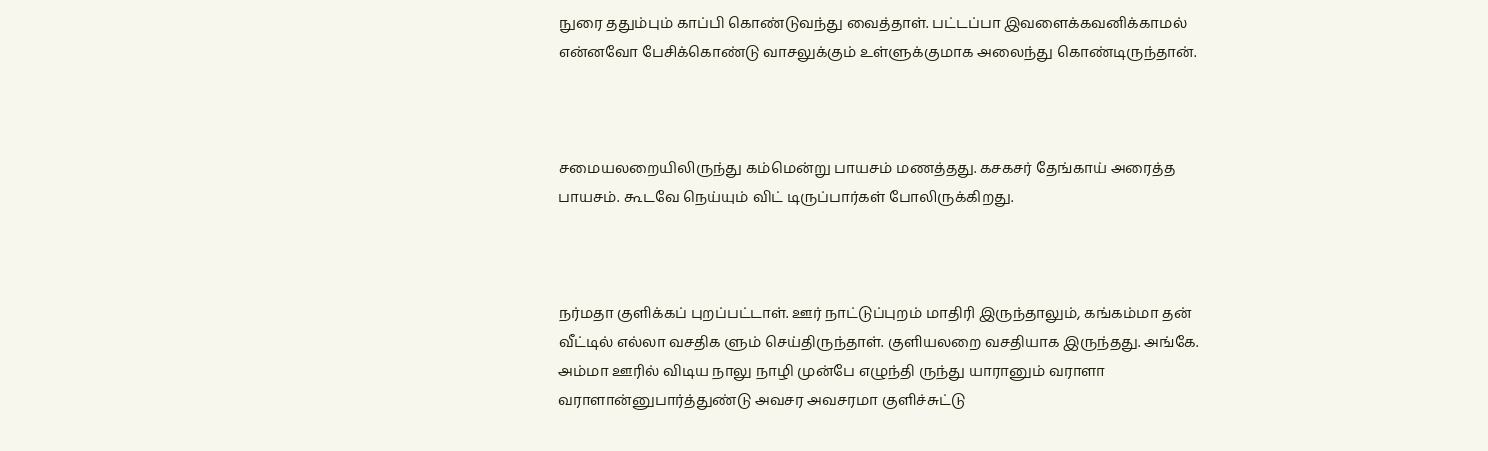நுரை ததும்பும் காப்பி கொண்டுவந்து வைத்தாள். பட்டப்பா இவளைக்கவனிக்காமல் என்னவோ பேசிக்கொண்டு வாசலுக்கும் உள்ளுக்குமாக அலைந்து கொண்டிருந்தான்.



சமையலறையிலிருந்து கம்மென்று பாயசம் மணத்தது. கசகசர் தேங்காய் அரைத்த பாயசம். கூடவே நெய்யும் விட் டிருப்பார்கள் போலிருக்கிறது.



நர்மதா குளிக்கப் புறப்பட்டாள். ஊர் நாட்டுப்புறம் மாதிரி இருந்தாலும், கங்கம்மா தன் வீட்டில் எல்லா வசதிக ளும் செய்திருந்தாள். குளியலறை வசதியாக இருந்தது. அங்கே. அம்மா ஊரில் விடிய நாலு நாழி முன்பே எழுந்தி ருந்து யாரானும் வராளா வராளான்னுபார்த்துண்டு அவசர அவசரமா குளிச்சுட்டு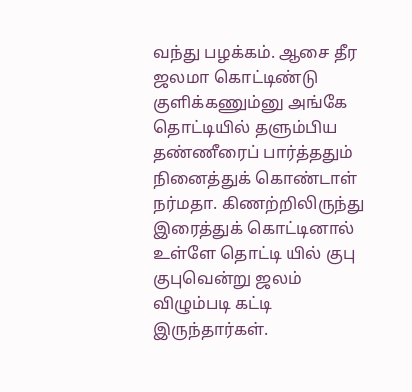வந்து பழக்கம். ஆசை தீர ஜலமா கொட்டிண்டு குளிக்கணும்னு அங்கே தொட்டியில் தளும்பிய தண்ணீரைப் பார்த்ததும் நினைத்துக் கொண்டாள் நர்மதா. கிணற்றிலிருந்து இரைத்துக் கொட்டினால் உள்ளே தொட்டி யில் குபு குபுவென்று ஜலம் விழும்படி கட்டி இருந்தார்கள்.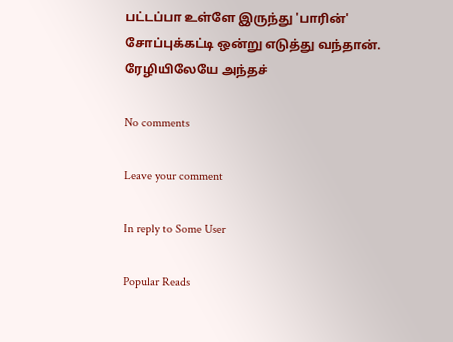பட்டப்பா உள்ளே இருந்து 'பாரின்' சோப்புக்கட்டி ஒன்று எடுத்து வந்தான். ரேழியிலேயே அந்தச்

No comments

Leave your comment

In reply to Some User

Popular Reads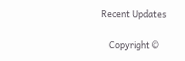Recent Updates

    Copyright ©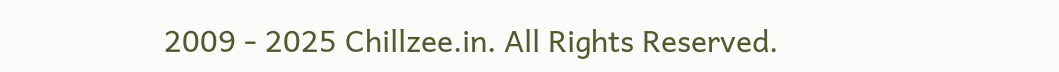2009 - 2025 Chillzee.in. All Rights Reserved.